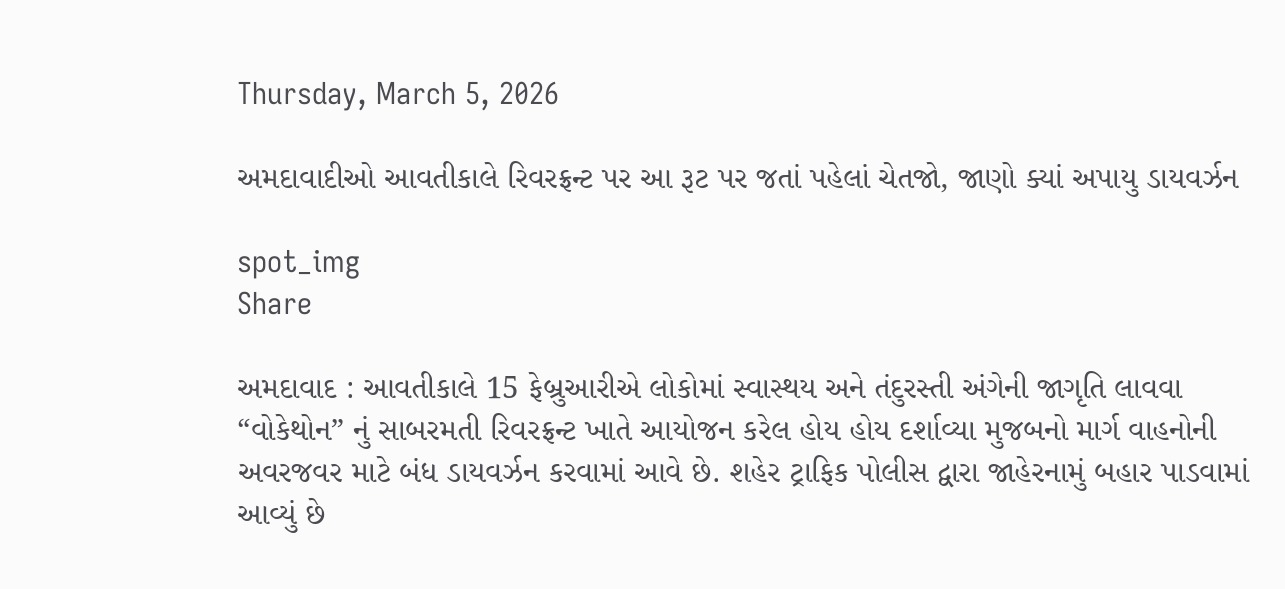Thursday, March 5, 2026

અમદાવાદીઓ આવતીકાલે રિવરફ્રન્ટ પર આ રૂટ પર જતાં પહેલાં ચેતજો, જાણો ક્યાં અપાયુ ડાયવર્ઝન

spot_img
Share

અમદાવાદ : આવતીકાલે 15 ફેબ્રુઆરીએ લોકોમાં સ્વાસ્થય અને તંદુરસ્તી અંગેની જાગૃતિ લાવવા “વોકેથોન” નું સાબરમતી રિવરફ્રન્ટ ખાતે આયોજન કરેલ હોય હોય દર્શાવ્યા મુજબનો માર્ગ વાહનોની અવરજવર માટે બંધ ડાયવર્ઝન કરવામાં આવે છે. શહેર ટ્રાફિક પોલીસ દ્વારા જાહેરનામું બહાર પાડવામાં આવ્યું છે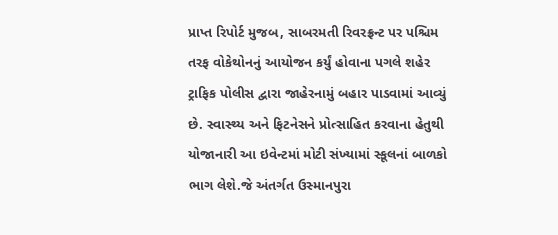પ્રાપ્ત રિપોર્ટ મુજબ, સાબરમતી રિવરફ્રન્ટ પર પશ્ચિમ તરફ વોકેથોનનું આયોજન કર્યું હોવાના પગલે શહેર ટ્રાફિક પોલીસ દ્વારા જાહેરનામું બહાર પાડવામાં આવ્યું છે. સ્વાસ્થ્ય અને ફિટનેસને પ્રોત્સાહિત કરવાના હેતુથી યોજાનારી આ ઇવેન્ટમાં મોટી સંખ્યામાં સ્કૂલનાં બાળકો ભાગ લેશે.જે અંતર્ગત ઉસ્માનપુરા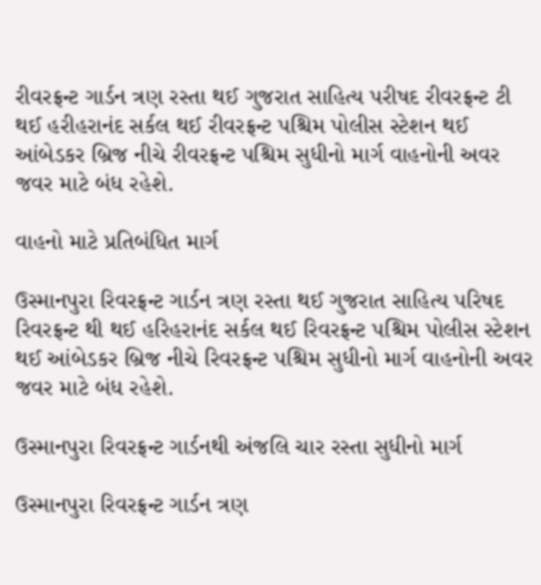રીવરફ્રન્ટ ગાર્ડન ત્રણ રસ્તા થઈ ગુજરાત સાહિત્ય પરીષદ રીવરફ્રન્ટ ટી થઈ હરીહરાનંદ સર્કલ થઈ રીવરફ્રન્ટ પશ્ચિમ પોલીસ સ્ટેશન થઈ આંબેડકર બ્રિજ નીચે રીવરફ્રન્ટ પશ્ચિમ સુધીનો માર્ગ વાહનોની અવર જવર માટે બંધ રહેશે.

વાહનો માટે પ્રતિબંધિત માર્ગ

ઉસ્માનપુરા રિવરફ્રન્ટ ગાર્ડન ત્રણ રસ્તા થઈ ગુજરાત સાહિત્ય પરિષદ રિવરફ્રન્ટ થી થઈ હરિહરાનંદ સર્કલ થઈ રિવરફ્રન્ટ પશ્ચિમ પોલીસ સ્ટેશન થઈ આંબેડકર બ્રિજ નીચે રિવરફ્રન્ટ પશ્ચિમ સુધીનો માર્ગ વાહનોની અવર જવર માટે બંધ રહેશે.

ઉસ્માનપુરા રિવરફ્રન્ટ ગાર્ડનથી અંજલિ ચાર રસ્તા સુધીનો માર્ગ

ઉસ્માનપુરા રિવરફ્રન્ટ ગાર્ડન ત્રણ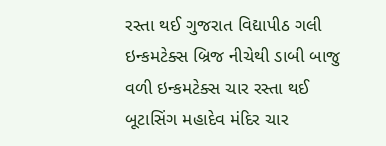રસ્તા થઈ ગુજરાત વિદ્યાપીઠ ગલી ઇન્કમટેક્સ બ્રિજ નીચેથી ડાબી બાજુ વળી ઇન્કમટેક્સ ચાર રસ્તા થઈ બૂટાસિંગ મહાદેવ મંદિર ચાર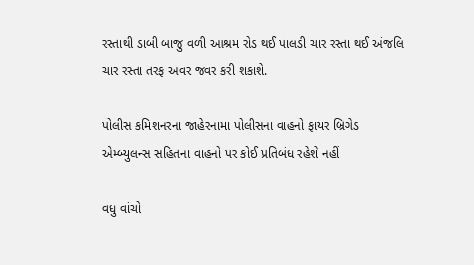રસ્તાથી ડાબી બાજુ વળી આશ્રમ રોડ થઈ પાલડી ચાર રસ્તા થઈ અંજલિ ચાર રસ્તા તરફ અવર જવર કરી શકાશે.

પોલીસ કમિશનરના જાહેરનામા પોલીસના વાહનો ફાયર બ્રિગેડ એમ્બ્યુલન્સ સહિતના વાહનો પર કોઈ પ્રતિબંધ રહેશે નહીં

વધુ વાંચો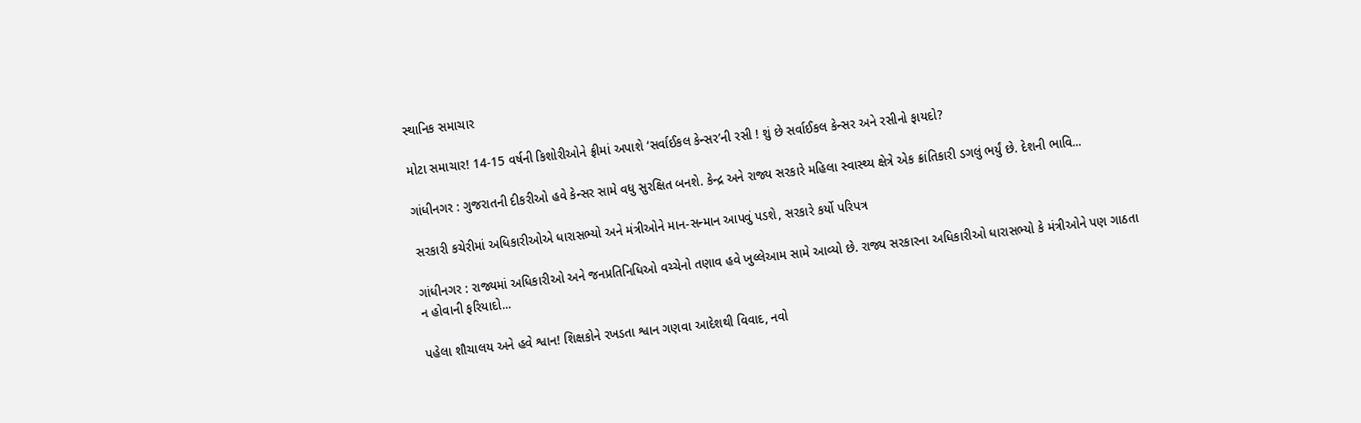સ્થાનિક સમાચાર

મોટા સમાચાર! 14-15 વર્ષની કિશોરીઓને ફ્રીમાં અપાશે ‘સર્વાઈકલ કેન્સર’ની રસી ! શું છે સર્વાઈકલ કેન્સર અને રસીનો ફાયદો?

ગાંધીનગર : ગુજરાતની દીકરીઓ હવે કેન્સર સામે વધુ સુરક્ષિત બનશે. કેન્દ્ર અને રાજ્ય સરકારે મહિલા સ્વાસ્થ્ય ક્ષેત્રે એક ક્રાંતિકારી ડગલું ભર્યું છે. દેશની ભાવિ...

સરકારી કચેરીમાં અધિકારીઓએ ધારાસભ્યો અને મંત્રીઓને માન-સન્માન આપવું પડશે, સરકારે કર્યો પરિપત્ર

ગાંધીનગર : રાજ્યમાં અધિકારીઓ અને જનપ્રતિનિધિઓ વચ્ચેનો તણાવ હવે ખુલ્લેઆમ સામે આવ્યો છે. રાજ્ય સરકારના અધિકારીઓ ધારાસભ્યો કે મંત્રીઓને પણ ગાઠતા ન હોવાની ફરિયાદો...

પહેલા શૌચાલય અને હવે શ્વાન! શિક્ષકોને રખડતા શ્વાન ગણવા આદેશથી વિવાદ, નવો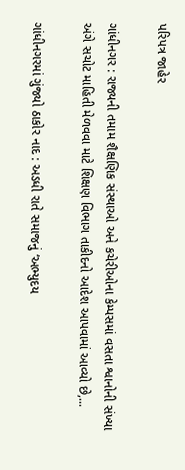પરિપત્ર જાહેર

ગાંધીનગર : રાજ્યની તમામ શૈક્ષણિક સંસ્થાઓ અને કચેરીઓના કેમ્પસમાં વસતા શ્વાનોની સંખ્યા અંગે સચોટ માહિતી મેળવવા માટે શિક્ષણ વિભાગ તાકીદનો આદેશ આપવામાં આવ્યો છે,...

ગાંધીનગરમાં ગુંજ્યો ઠાકોર નાદ : અડધી રાતે સમાજનું ‘અભ્યુદય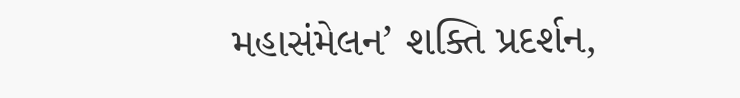મહાસંમેલન’ શક્તિ પ્રદર્શન,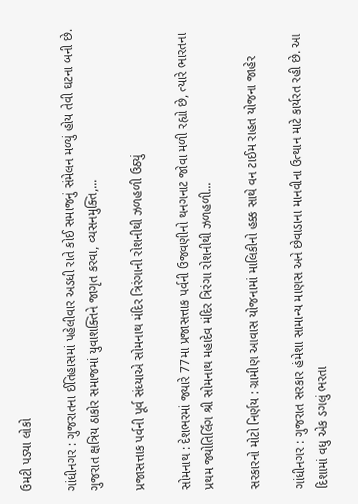ઉમટી પડ્યા લોકો

ગાંધીનગર : ગુજરાતના ઈતિહાસમાં પહેલીવાર અડધી રાતે કોઈ સમાજનું સંમેલન મળ્યું હોય તેવી ઘટના બની છે. ગુજરાત ક્ષત્રિય ઠાકોર સમાજમાં યુવાશક્તિને જાગૃત કરવા, વ્યસનમુક્તિ,...

પ્રજાસત્તાક પર્વની પૂર્વ સંધ્યાએ સોમનાથ મંદિર ત્રિરંગાની રોશનીથી ઝળહળી ઉઠ્યું

સોમનાથ : દેશભરમાં જ્યારે 77મા પ્રજાસત્તાક પર્વની ઉજવણીનો થનગનાટ જોવા મળી રહ્યો છે, ત્યારે ભારતના પ્રથમ જ્યોતિર્લિંગ શ્રી સોમનાથ મહાદેવ મંદિર ત્રિરંગા રોશનીથી ઝળહળી...

સરકારનો મોટો નિર્ણય : ગ્રામીણ આવાસ યોજનામાં માલિકીનો હક્ક સાથે વન ટાઈમ રાહત યોજના જાહેર

ગાંધીનગર : ગુજરાત સરકાર હંમેશા સામાન્ય માણસ અને છેવાડાના માનવીના ઉત્થાન માટે કાર્યરત રહી છે. આ દિશામાં વધુ એક ડગલું ભરતા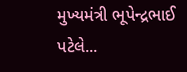મુખ્યમંત્રી ભૂપેન્દ્રભાઈ પટેલે...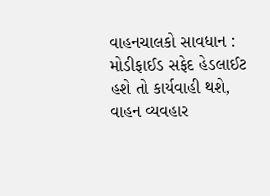વાહનચાલકો સાવધાન : મોડીફાઈડ સફેદ હેડલાઈટ હશે તો કાર્યવાહી થશે, વાહન વ્યવહાર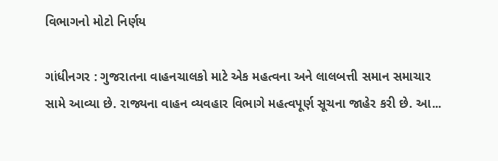વિભાગનો મોટો નિર્ણય

ગાંધીનગર : ગુજરાતના વાહનચાલકો માટે એક મહત્વના અને લાલબત્તી સમાન સમાચાર સામે આવ્યા છે. રાજ્યના વાહન વ્યવહાર વિભાગે મહત્વપૂર્ણ સૂચના જાહેર કરી છે. આ...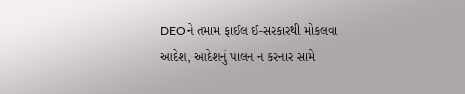DEOને તમામ ફાઈલ ઈ-સરકારથી મોકલવા આદેશ, આદેશનું પાલન ન કરનાર સામે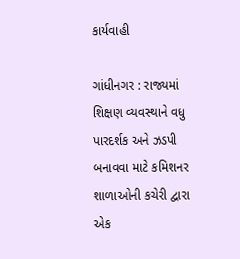કાર્યવાહી

ગાંધીનગર : રાજ્યમાં શિક્ષણ વ્યવસ્થાને વધુ પારદર્શક અને ઝડપી બનાવવા માટે કમિશનર શાળાઓની કચેરી દ્વારા એક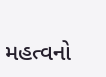મહત્વનો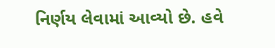નિર્ણય લેવામાં આવ્યો છે. હવે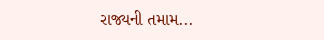રાજ્યની તમામ...